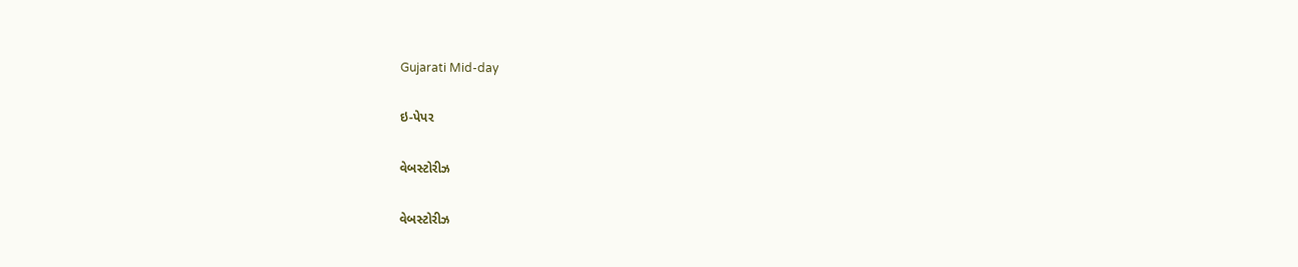Gujarati Mid-day

ઇ-પેપર

વેબસ્ટોરીઝ

વેબસ્ટોરીઝ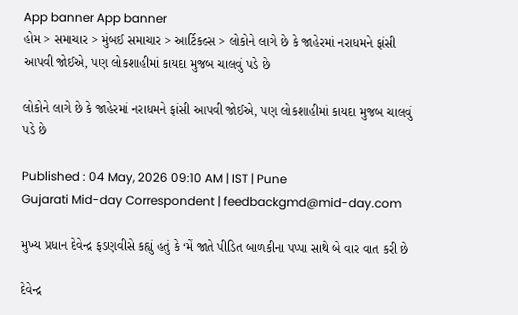App banner App banner
હોમ > સમાચાર > મુંબઈ સમાચાર > આર્ટિકલ્સ > લોકોને લાગે છે કે જાહેરમાં નરાધમને ફાંસી આપવી જોઈએ, પણ લોકશાહીમાં કાયદા મુજબ ચાલવું પડે છે

લોકોને લાગે છે કે જાહેરમાં નરાધમને ફાંસી આપવી જોઈએ, પણ લોકશાહીમાં કાયદા મુજબ ચાલવું પડે છે

Published : 04 May, 2026 09:10 AM | IST | Pune
Gujarati Mid-day Correspondent | feedbackgmd@mid-day.com

મુખ્ય પ્રધાન દેવેન્દ્ર ફડણવીસે કહ્યું હતું કે ‘મેં જાતે પીડિત બાળકીના પપ્પા સાથે બે વાર વાત કરી છે

દેવેન્દ્ર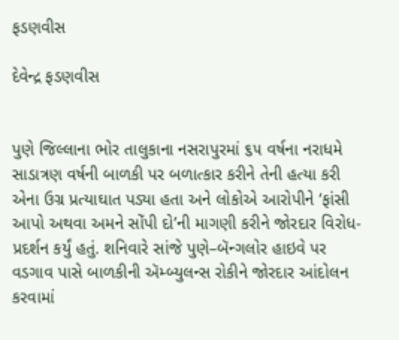ફડણવીસ

દેવેન્દ્ર ફડણવીસ


પુણે જિલ્લાના ભોર તાલુકાના નસરાપુરમાં ૬૫ વર્ષના નરાધમે સાડાત્રણ વર્ષની બાળકી પર બળાત્કાર કરીને તેની હત્યા કરી એના ઉગ્ર પ્રત્યાઘાત પડ્યા હતા અને લોકોએ આરોપીને ‘ફાંસી આપો અથવા અમને સોંપી દો’ની માગણી કરીને જોરદાર વિરોધ-પ્રદર્શન કર્યું હતું. શનિવારે સાંજે પુણે–બૅન્ગલોર હાઇવે પર વડગાવ પાસે બાળકીની ઍમ્બ્યુલન્સ રોકીને જોરદાર આંદોલન કરવામાં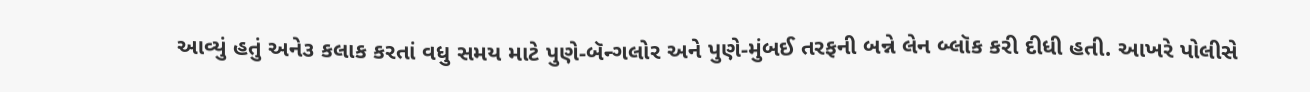આવ્યું હતું અને૩ કલાક કરતાં વધુ સમય માટે પુણે-બૅન્ગલોર અને પુણે-મુંબઈ તરફની બન્ને લેન બ્લૉક કરી દીધી હતી. આખરે પોલીસે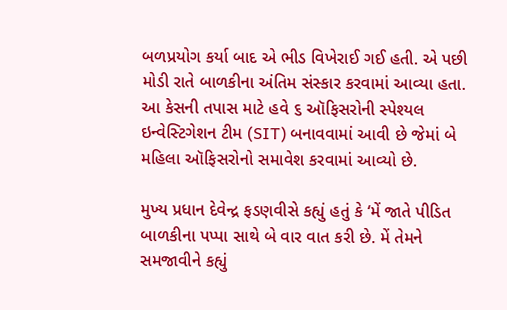બળપ્રયોગ કર્યા બાદ એ ભીડ વિખેરાઈ ગઈ હતી. એ પછી મોડી રાતે બાળકીના અંતિમ સંસ્કાર કરવામાં આવ્યા હતા. આ કેસની તપાસ માટે હવે ૬ ઑફિસરોની સ્પેશ્યલ ઇન્વેસ્ટિગેશન ટીમ (SIT) બનાવવામાં આવી છે જેમાં બે મહિલા ઑફિસરોનો સમાવેશ કરવામાં આવ્યો છે.

મુખ્ય પ્રધાન દેવેન્દ્ર ફડણવીસે કહ્યું હતું કે ‘મેં જાતે પીડિત બાળકીના પપ્પા સાથે બે વાર વાત કરી છે. મેં તેમને સમજાવીને કહ્યું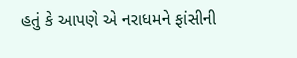હતું કે આપણે એ નરાધમને ફાંસીની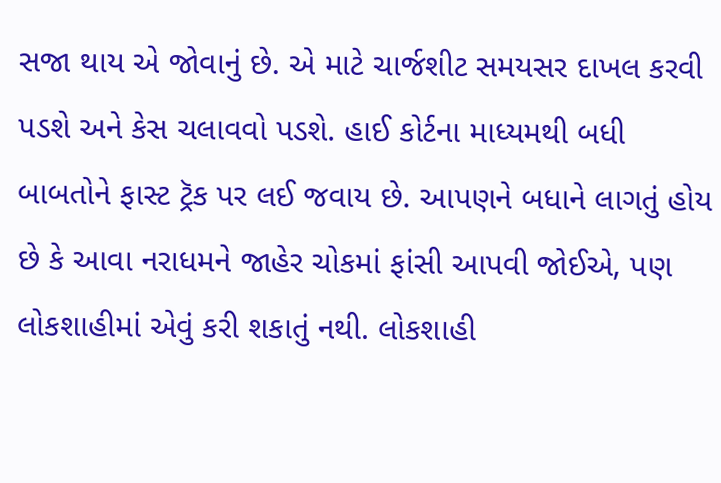સજા થાય એ જોવાનું છે. એ માટે ચાર્જશીટ સમયસર દાખલ કરવી પડશે અને કેસ ચલાવવો પડશે. હાઈ કોર્ટના માધ્યમથી બધી બાબતોને ફાસ્ટ ટ્રૅક પર લઈ જવાય છે. આપણને બધાને લાગતું હોય છે કે આવા નરાધમને જાહેર ચોકમાં ફાંસી આપવી જોઈએ, પણ લોકશાહીમાં એવું કરી શકાતું નથી. લોકશાહી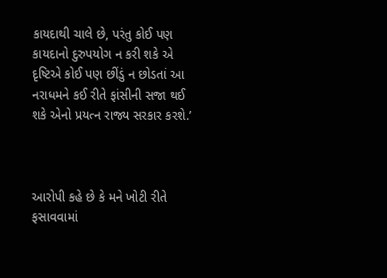કાયદાથી ચાલે છે, પરંતુ કોઈ પણ કાયદાનો દુરુપયોગ ન કરી શકે એ દૃષ્ટિએ કોઈ પણ છીંડું ન છોડતાં આ નરાધમને કઈ રીતે ફાંસીની સજા થઈ શકે એનો પ્રયત્ન રાજ્ય સરકાર કરશે.’



આરોપી કહે છે કે મને ખોટી રીતે ફસાવવામાં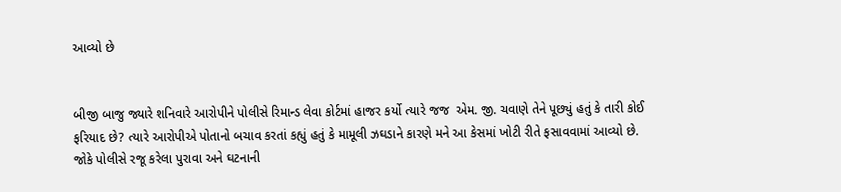આવ્યો છે


બીજી બાજુ જ્યારે શનિવારે આરોપીને પોલીસે રિમાન્ડ લેવા કોર્ટમાં હાજર કર્યો ત્યારે જજ  એમ. જી. ચવાણે તેને પૂછ્યું હતું કે તારી કોઈ ફરિયાદ છે? ત્યારે આરોપીએ પોતાનો બચાવ કરતાં કહ્યું હતું કે મામૂલી ઝઘડાને કારણે મને આ કેસમાં ખોટી રીતે ફસાવવામાં આવ્યો છે. જોકે પોલીસે રજૂ કરેલા પુરાવા અને ઘટનાની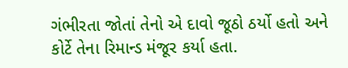ગંભીરતા જોતાં તેનો એ દાવો જૂઠો ઠર્યો હતો અને કોર્ટે તેના રિમાન્ડ મંજૂર કર્યા હતા.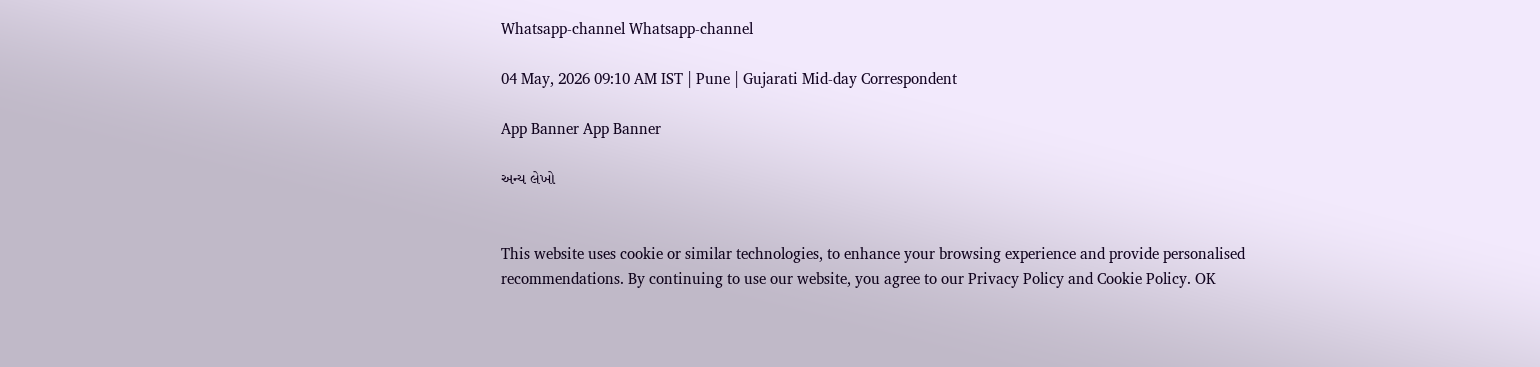Whatsapp-channel Whatsapp-channel

04 May, 2026 09:10 AM IST | Pune | Gujarati Mid-day Correspondent

App Banner App Banner

અન્ય લેખો


This website uses cookie or similar technologies, to enhance your browsing experience and provide personalised recommendations. By continuing to use our website, you agree to our Privacy Policy and Cookie Policy. OK